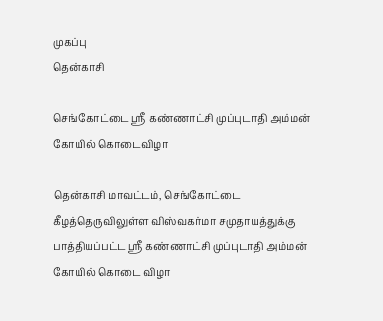முகப்பு
தென்காசி

செங்கோட்டை ஸ்ரீ கண்ணாட்சி முப்புடாதி அம்மன் கோயில் கொடைவிழா

தென்காசி மாவட்டம், செங்கோட்டை கீழத்தெருவிலுள்ள விஸ்வகர்மா சமுதாயத்துக்கு பாத்தியப்பட்ட ஸ்ரீ கண்ணாட்சி முப்புடாதி அம்மன் கோயில் கொடை விழா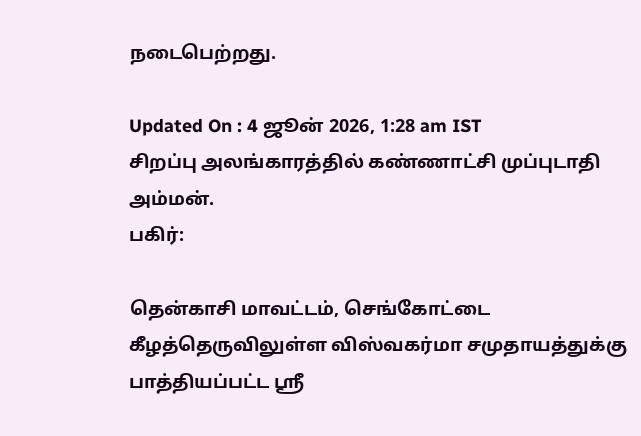நடைபெற்றது.

Updated On : 4 ஜூன் 2026, 1:28 am IST
சிறப்பு அலங்காரத்தில் கண்ணாட்சி முப்புடாதி அம்மன்.
பகிர்:

தென்காசி மாவட்டம், செங்கோட்டை கீழத்தெருவிலுள்ள விஸ்வகர்மா சமுதாயத்துக்கு பாத்தியப்பட்ட ஸ்ரீ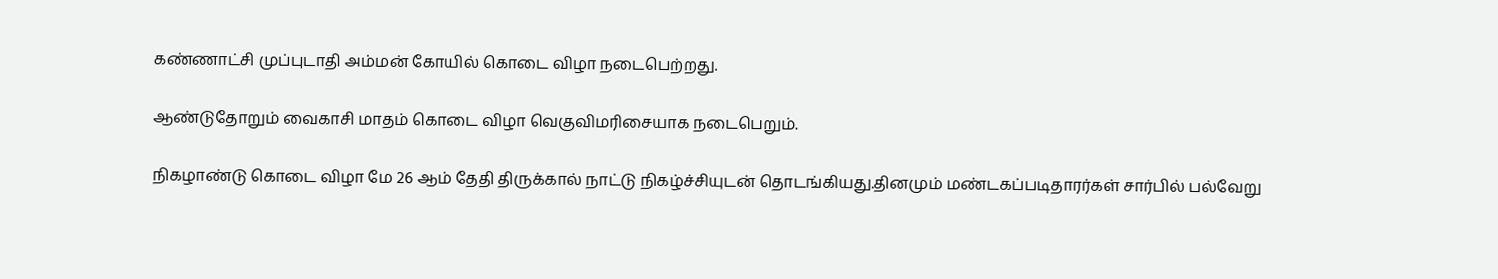கண்ணாட்சி முப்புடாதி அம்மன் கோயில் கொடை விழா நடைபெற்றது.

ஆண்டுதோறும் வைகாசி மாதம் கொடை விழா வெகுவிமரிசையாக நடைபெறும்.

நிகழாண்டு கொடை விழா மே 26 ஆம் தேதி திருக்கால் நாட்டு நிகழ்ச்சியுடன் தொடங்கியது.தினமும் மண்டகப்படிதாரர்கள் சார்பில் பல்வேறு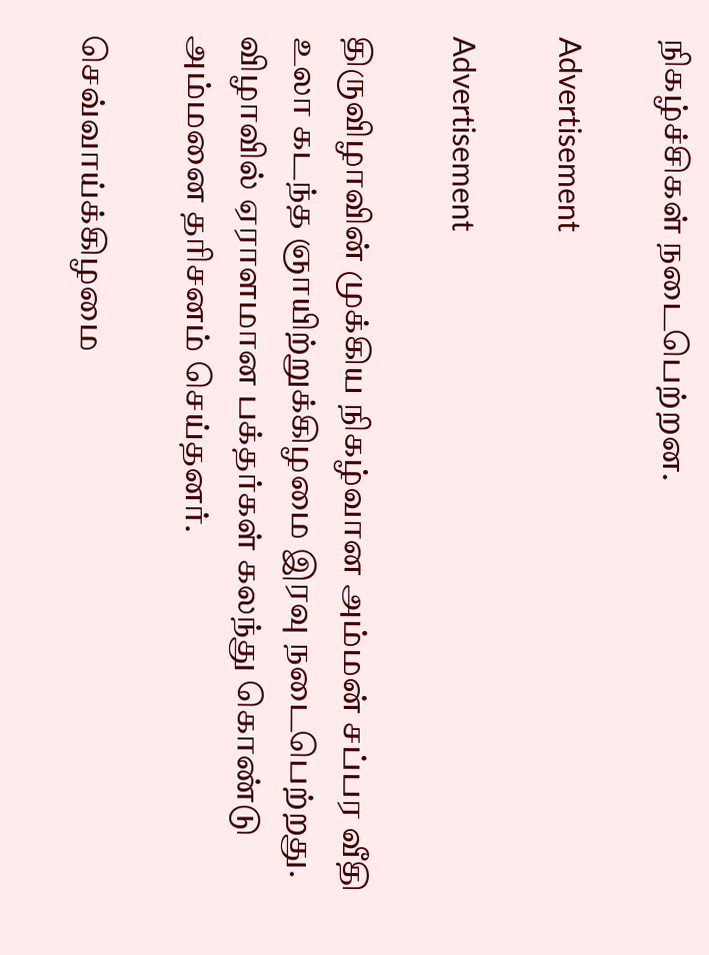நிகழ்ச்சிகள் நடைபெற்றன.

Advertisement

Advertisement

திருவிழாவின் முக்கிய நிகழ்வான அம்மன் சப்பர வீதி உலா கடந்த ஞாயிற்றுக்கிழமை இரவு நடைபெற்றது. விழாவில் ஏராளமான பக்தர்கள் கலந்து கொண்டு அம்மனை தரிசனம் செய்தனர்.

செவ்வாய்க்கிழமை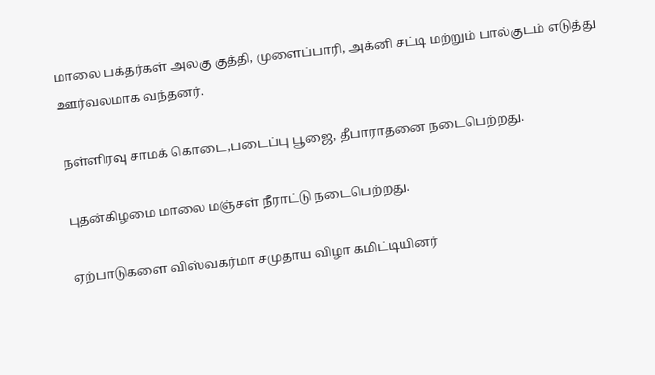மாலை பக்தர்கள் அலகு குத்தி, முளைப்பாரி, அக்னி சட்டி மற்றும் பால்குடம் எடுத்து ஊர்வலமாக வந்தனர்.

நள்ளிரவு சாமக் கொடை,படைப்பு பூஜை, தீபாராதனை நடைபெற்றது.

புதன்கிழமை மாலை மஞ்சள் நீராட்டு நடைபெற்றது.

ஏற்பாடுகளை விஸ்வகர்மா சமுதாய விழா கமிட்டியினர்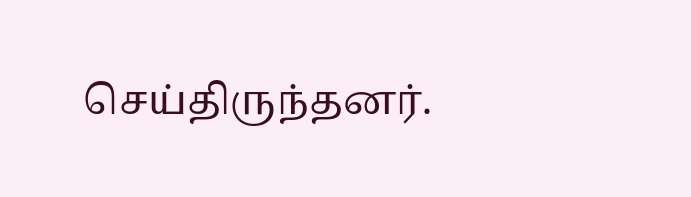செய்திருந்தனர்.